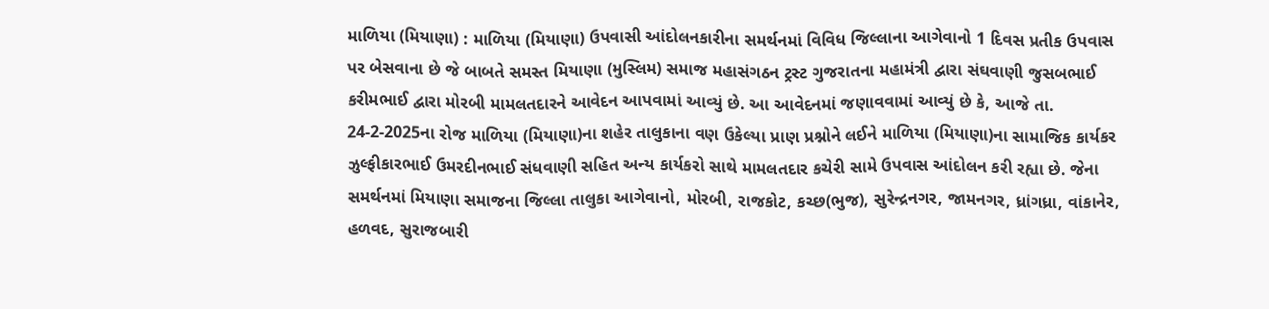માળિયા (મિયાણા) : માળિયા (મિયાણા) ઉપવાસી આંદોલનકારીના સમર્થનમાં વિવિધ જિલ્લાના આગેવાનો 1 દિવસ પ્રતીક ઉપવાસ પર બેસવાના છે જે બાબતે સમસ્ત મિયાણા (મુસ્લિમ) સમાજ મહાસંગઠન ટ્રસ્ટ ગુજરાતના મહામંત્રી દ્વારા સંઘવાણી જુસબભાઈ કરીમભાઈ દ્વારા મોરબી મામલતદારને આવેદન આપવામાં આવ્યું છે. આ આવેદનમાં જણાવવામાં આવ્યું છે કે, આજે તા. 24-2-2025ના રોજ માળિયા (મિયાણા)ના શહેર તાલુકાના વણ ઉકેલ્યા પ્રાણ પ્રશ્નોને લઈને માળિયા (મિયાણા)ના સામાજિક કાર્યકર ઝુલ્ફીકારભાઈ ઉમરદીનભાઈ સંધવાણી સહિત અન્ય કાર્યકરો સાથે મામલતદાર કચેરી સામે ઉપવાસ આંદોલન કરી રહ્યા છે. જેના સમર્થનમાં મિયાણા સમાજના જિલ્લા તાલુકા આગેવાનો, મોરબી, રાજકોટ, કચ્છ(ભુજ), સુરેન્દ્રનગર, જામનગર, ધ્રાંગધ્રા, વાંકાનેર, હળવદ, સુરાજબારી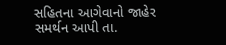સહિતના આગેવાનો જાહેર સમર્થન આપી તા.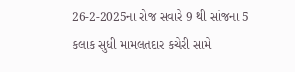26-2-2025ના રોજ સવારે 9 થી સાંજના 5 કલાક સુધી મામલતદાર કચેરી સામે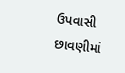ઉપવાસી છાવણીમાં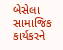બેસેલા સામાજિક કાર્યકરને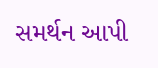સમર્થન આપી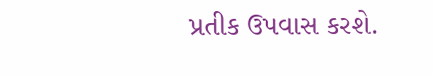પ્રતીક ઉપવાસ કરશે.